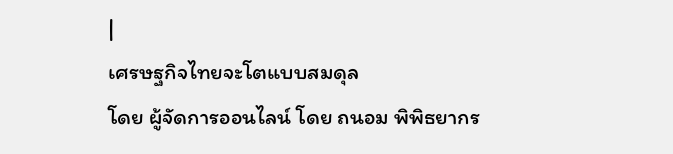|
เศรษฐกิจไทยจะโตแบบสมดุล
โดย ผู้จัดการออนไลน์ โดย ถนอม พิพิธยากร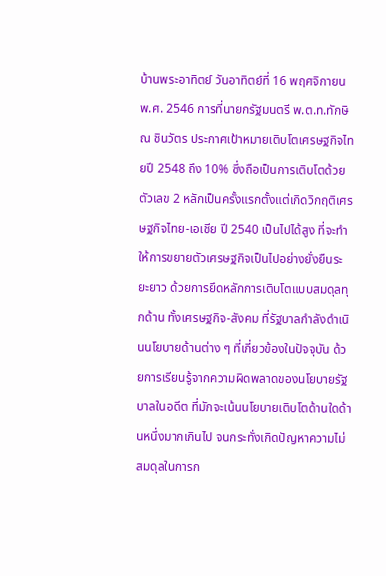บ้านพระอาทิตย์ วันอาทิตย์ที่ 16 พฤศจิกายน พ.ศ. 2546 การที่นายกรัฐมนตรี พ.ต.ท.ทักษิณ ชินวัตร ประกาศเป้าหมายเติบโตเศรษฐกิจไทยปี 2548 ถึง 10% ซึ่งถือเป็นการเติบโตด้วยตัวเลข 2 หลักเป็นครั้งแรกตั้งแต่เกิดวิกฤติเศรษฐกิจไทย-เอเชีย ปี 2540 เป็นไปได้สูง ที่จะทำให้การขยายตัวเศรษฐกิจเป็นไปอย่างยั่งยืนระยะยาว ด้วยการยึดหลักการเติบโตแบบสมดุลทุกด้าน ทั้งเศรษฐกิจ-สังคม ที่รัฐบาลกำลังดำเนินนโยบายด้านต่าง ๆ ที่เกี่ยวข้องในปัจจุบัน ด้วยการเรียนรู้จากความผิดพลาดของนโยบายรัฐบาลในอดีต ที่มักจะเน้นนโยบายเติบโตด้านใดด้านหนึ่งมากเกินไป จนกระทั่งเกิดปัญหาความไม่สมดุลในการก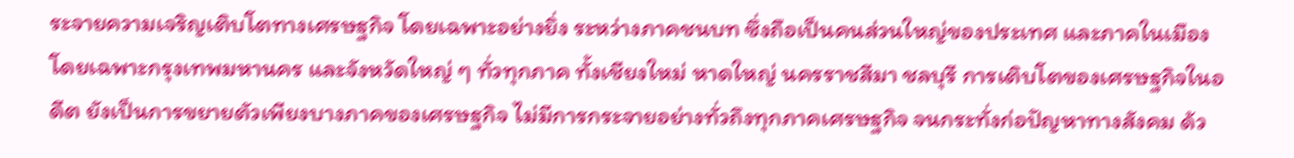ระจายความเจริญเติบโตทางเศรษฐกิจ โดยเฉพาะอย่างยิ่ง ระหว่างภาคชนบท ซึ่งถือเป็นคนส่วนใหญ่ของประเทศ และภาคในเมือง โดยเฉพาะกรุงเทพมหานคร และจังหวัดใหญ่ ๆ ทั่วทุกภาค ทั้งเชียงใหม่ หาดใหญ่ นครราชสีมา ชลบุรี การเติบโตของเศรษฐกิจในอดีต ยังเป็นการขยายตัวเพียงบางภาคของเศรษฐกิจ ไม่มีการกระจายอย่างทั่วถึงทุกภาคเศรษฐกิจ จนกระทั่งก่อปัญหาทางสังคม ด้ว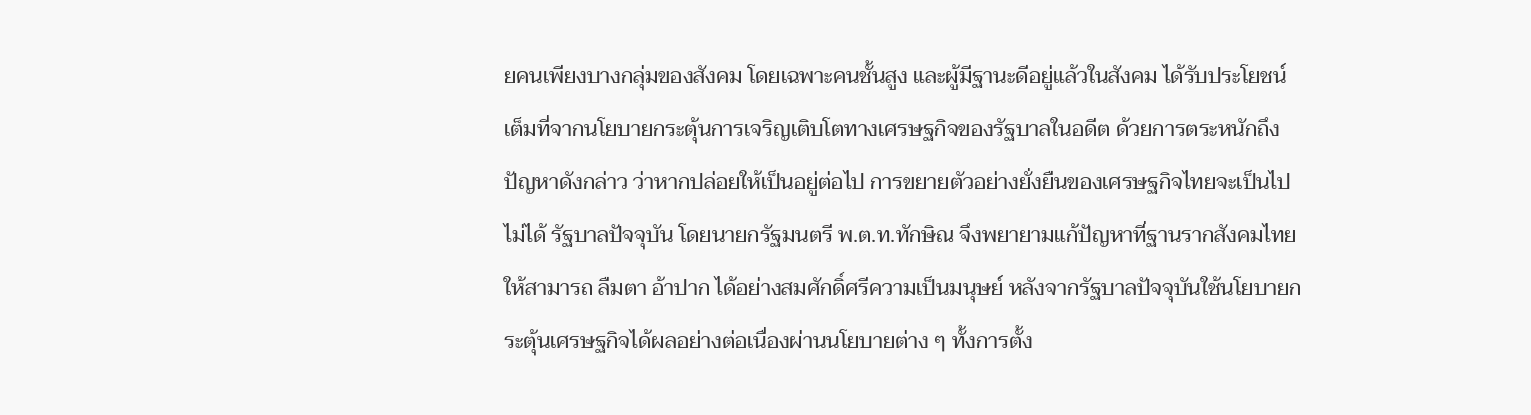ยคนเพียงบางกลุ่มของสังคม โดยเฉพาะคนชั้นสูง และผู้มีฐานะดีอยู่แล้วในสังคม ได้รับประโยชน์เต็มที่จากนโยบายกระตุ้นการเจริญเติบโตทางเศรษฐกิจของรัฐบาลในอดีต ด้วยการตระหนักถึงปัญหาดังกล่าว ว่าหากปล่อยให้เป็นอยู่ต่อไป การขยายตัวอย่างยั่งยืนของเศรษฐกิจไทยจะเป็นไปไม่ได้ รัฐบาลปัจจุบัน โดยนายกรัฐมนตรี พ.ต.ท.ทักษิณ จึงพยายามแก้ปัญหาที่ฐานรากสังคมไทย ให้สามารถ ลืมตา อ้าปาก ได้อย่างสมศักดิ์ศรีความเป็นมนุษย์ หลังจากรัฐบาลปัจจุบันใช้นโยบายกระตุ้นเศรษฐกิจได้ผลอย่างต่อเนื่องผ่านนโยบายต่าง ๆ ทั้งการตั้ง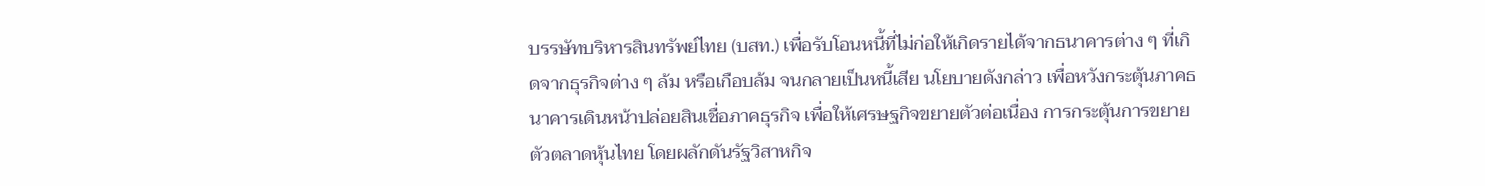บรรษัทบริหารสินทรัพย์ไทย (บสท.) เพื่อรับโอนหนี้ที่ไม่ก่อให้เกิดรายได้จากธนาคารต่าง ๆ ที่เกิดจากธุรกิจต่าง ๆ ล้ม หรือเกือบล้ม จนกลายเป็นหนี้เสีย นโยบายดังกล่าว เพื่อหวังกระตุ้นภาคธนาคารเดินหน้าปล่อยสินเชื่อภาคธุรกิจ เพื่อให้เศรษฐกิจขยายตัวต่อเนื่อง การกระตุ้นการขยายตัวตลาดหุ้นไทย โดยผลักดันรัฐวิสาหกิจ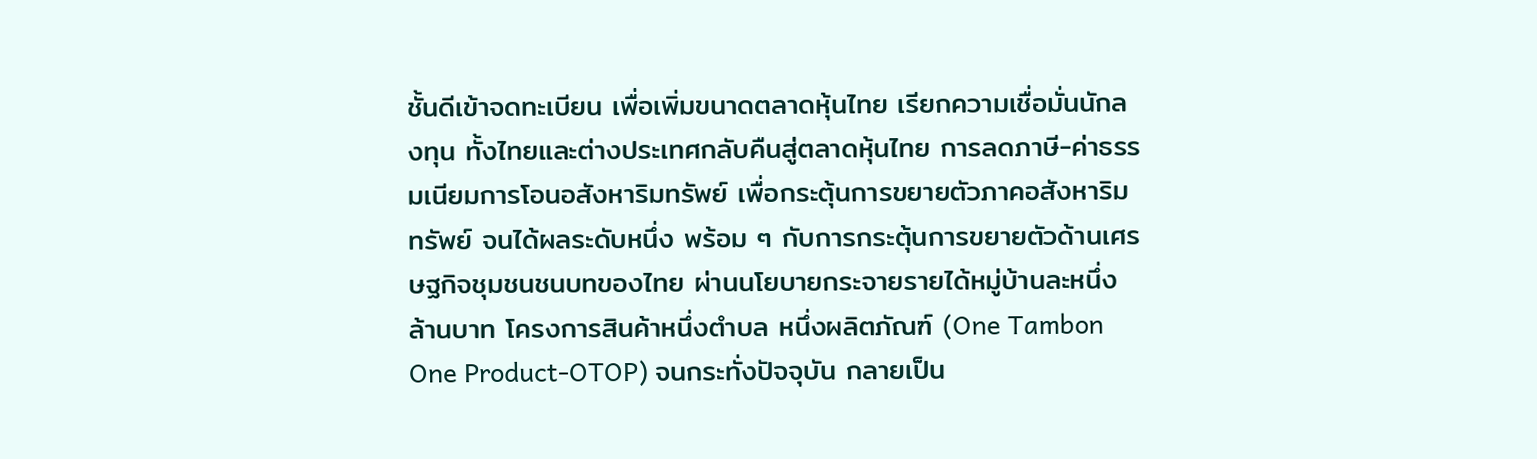ชั้นดีเข้าจดทะเบียน เพื่อเพิ่มขนาดตลาดหุ้นไทย เรียกความเชื่อมั่นนักลงทุน ทั้งไทยและต่างประเทศกลับคืนสู่ตลาดหุ้นไทย การลดภาษี-ค่าธรรมเนียมการโอนอสังหาริมทรัพย์ เพื่อกระตุ้นการขยายตัวภาคอสังหาริมทรัพย์ จนได้ผลระดับหนึ่ง พร้อม ๆ กับการกระตุ้นการขยายตัวด้านเศรษฐกิจชุมชนชนบทของไทย ผ่านนโยบายกระจายรายได้หมู่บ้านละหนึ่งล้านบาท โครงการสินค้าหนึ่งตำบล หนึ่งผลิตภัณฑ์ (One Tambon One Product-OTOP) จนกระทั่งปัจจุบัน กลายเป็น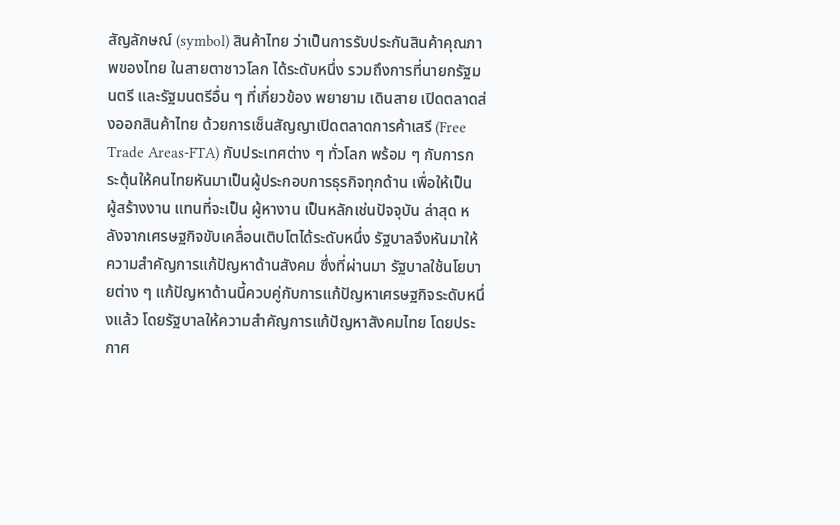สัญลักษณ์ (symbol) สินค้าไทย ว่าเป็นการรับประกันสินค้าคุณภาพของไทย ในสายตาชาวโลก ได้ระดับหนึ่ง รวมถึงการที่นายกรัฐมนตรี และรัฐมนตรีอื่น ๆ ที่เกี่ยวข้อง พยายาม เดินสาย เปิดตลาดส่งออกสินค้าไทย ด้วยการเซ็นสัญญาเปิดตลาดการค้าเสรี (Free Trade Areas-FTA) กับประเทศต่าง ๆ ทั่วโลก พร้อม ๆ กับการกระตุ้นให้คนไทยหันมาเป็นผู้ประกอบการธุรกิจทุกด้าน เพื่อให้เป็น ผู้สร้างงาน แทนที่จะเป็น ผู้หางาน เป็นหลักเช่นปัจจุบัน ล่าสุด หลังจากเศรษฐกิจขับเคลื่อนเติบโตได้ระดับหนึ่ง รัฐบาลจึงหันมาให้ความสำคัญการแก้ปัญหาด้านสังคม ซึ่งที่ผ่านมา รัฐบาลใช้นโยบายต่าง ๆ แก้ปัญหาด้านนี้ควบคู่กับการแก้ปัญหาเศรษฐกิจระดับหนึ่งแล้ว โดยรัฐบาลให้ความสำคัญการแก้ปัญหาสังคมไทย โดยประกาศ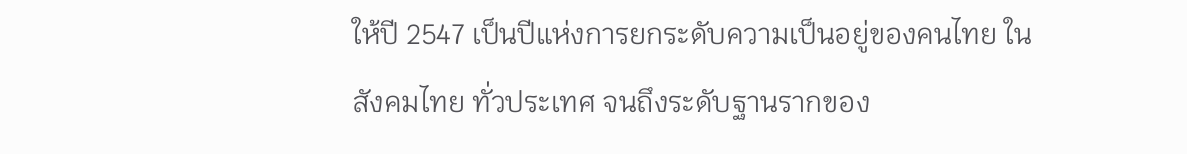ให้ปี 2547 เป็นปีแห่งการยกระดับความเป็นอยู่ของคนไทย ในสังคมไทย ทั่วประเทศ จนถึงระดับฐานรากของ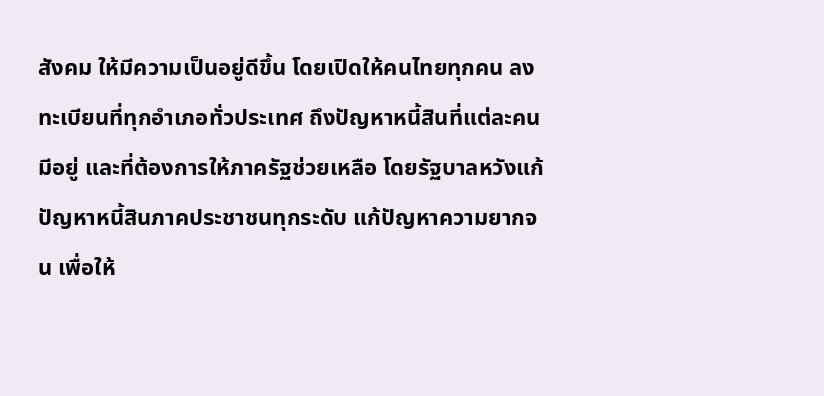สังคม ให้มีความเป็นอยู่ดีขึ้น โดยเปิดให้คนไทยทุกคน ลงทะเบียนที่ทุกอำเภอทั่วประเทศ ถึงปัญหาหนี้สินที่แต่ละคนมีอยู่ และที่ต้องการให้ภาครัฐช่วยเหลือ โดยรัฐบาลหวังแก้ปัญหาหนี้สินภาคประชาชนทุกระดับ แก้ปัญหาความยากจน เพื่อให้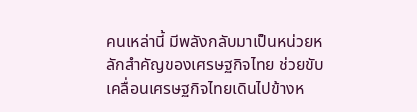คนเหล่านี้ มีพลังกลับมาเป็นหน่วยหลักสำคัญของเศรษฐกิจไทย ช่วยขับเคลื่อนเศรษฐกิจไทยเดินไปข้างห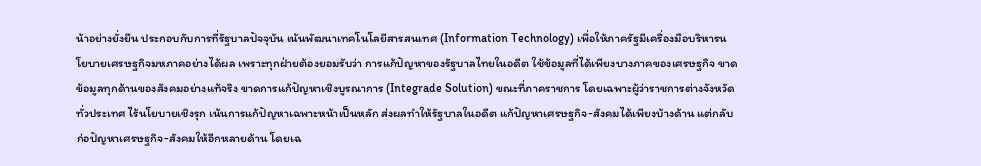น้าอย่างยั่งยืน ประกอบกับการที่รัฐบาลปัจจุบัน เน้นพัฒนาเทคโนโลยีสารสนเทศ (Information Technology) เพื่อให้ภาครัฐมีเครื่องมือบริหารนโยบายเศรษฐกิจมหภาคอย่างได้ผล เพราะทุกฝ่ายต้องยอมรับว่า การแก้ปัญหาของรัฐบาลไทยในอดีต ใช้ข้อมูลที่ได้เพียงบางภาคของเศรษฐกิจ ขาดข้อมูลทุกด้านของสังคมอย่างแท้จริง ขาดการแก้ปัญหาเชิงบูรณาการ (Integrade Solution) ขณะที่ภาคราชการ โดยเฉพาะผู้ว่าราชการต่างจังหวัดทั่วประเทศ ไร้นโยบายเชิงรุก เน้นการแก้ปัญหาเฉพาะหน้าเป็นหลัก ส่งผลทำให้รัฐบาลในอดีต แก้ปัญหาเศรษฐกิจ-สังคมได้เพียงบ้างด้าน แต่กลับก่อปัญหาเศรษฐกิจ-สังคมให้อีกหลายด้าน โดยเฉ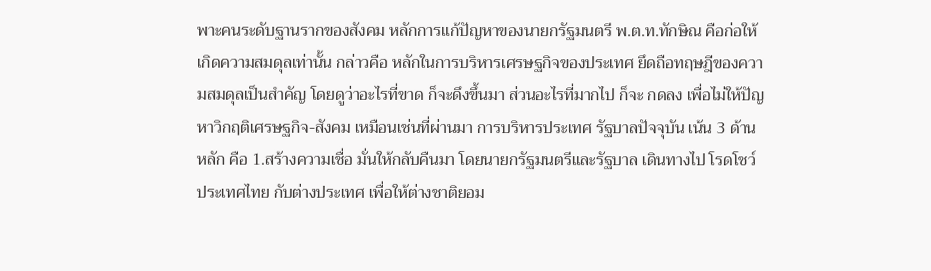พาะคนระดับฐานรากของสังคม หลักการแก้ปัญหาของนายกรัฐมนตรี พ.ต.ท.ทักษิณ คือก่อให้เกิดความสมดุลเท่านั้น กล่าวคือ หลักในการบริหารเศรษฐกิจของประเทศ ยึดถือทฤษฎีของความสมดุลเป็นสำคัญ โดยดูว่าอะไรที่ขาด ก็จะดึงขึ้นมา ส่วนอะไรที่มากไป ก็จะ กดลง เพื่อไม่ให้ปัญหาวิกฤติเศรษฐกิจ-สังคม เหมือนเช่นที่ผ่านมา การบริหารประเทศ รัฐบาลปัจจุบัน เน้น 3 ด้านหลัก คือ 1.สร้างความเชื่อ มั่นให้กลับคืนมา โดยนายกรัฐมนตรีและรัฐบาล เดินทางไป โรดโชว์ ประเทศไทย กับต่างประเทศ เพื่อให้ต่างชาติยอม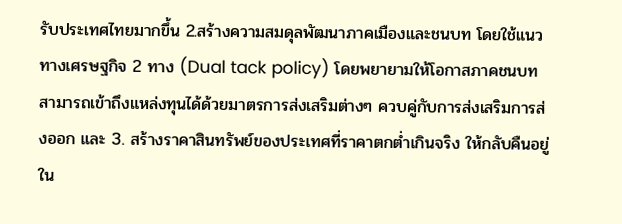รับประเทศไทยมากขึ้น 2.สร้างความสมดุลพัฒนาภาคเมืองและชนบท โดยใช้แนวทางเศรษฐกิจ 2 ทาง (Dual tack policy) โดยพยายามให้โอกาสภาคชนบทสามารถเข้าถึงแหล่งทุนได้ด้วยมาตรการส่งเสริมต่างๆ ควบคู่กับการส่งเสริมการส่งออก และ 3. สร้างราคาสินทรัพย์ของประเทศที่ราคาตกต่ำเกินจริง ให้กลับคืนอยู่ใน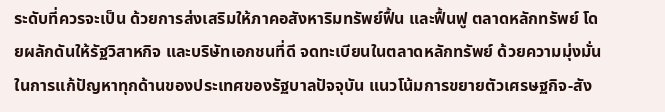ระดับที่ควรจะเป็น ด้วยการส่งเสริมให้ภาคอสังหาริมทรัพย์ฟื้น และฟื้นฟู ตลาดหลักทรัพย์ โดยผลักดันให้รัฐวิสาหกิจ และบริษัทเอกชนที่ดี จดทะเบียนในตลาดหลักทรัพย์ ด้วยความมุ่งมั่นในการแก้ปัญหาทุกด้านของประเทศของรัฐบาลปัจจุบัน แนวโน้มการขยายตัวเศรษฐกิจ-สัง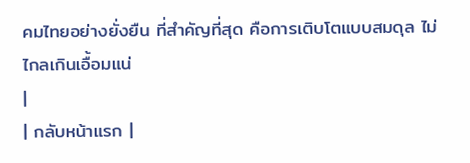คมไทยอย่างยั่งยืน ที่สำคัญที่สุด คือการเติบโตแบบสมดุล ไม่ไกลเกินเอื้อมแน่
|
| กลับหน้าแรก |